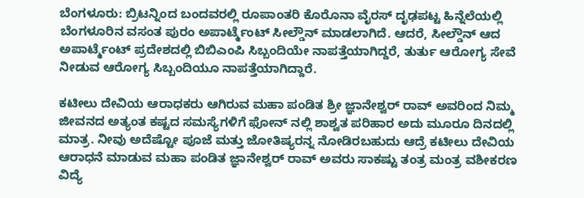ಬೆಂಗಳೂರು: ಬ್ರಿಟನ್ನಿಂದ ಬಂದವರಲ್ಲಿ ರೂಪಾಂತರಿ ಕೊರೊನಾ ವೈರಸ್ ದೃಢಪಟ್ಟ ಹಿನ್ನೆಲೆಯಲ್ಲಿ ಬೆಂಗಳೂರಿನ ವಸಂತ ಪುರಂ ಅಪಾರ್ಟ್ಮೆಂಟ್ ಸೀಲ್ಡೌನ್ ಮಾಡಲಾಗಿದೆ. ಆದರೆ, ಸೀಲ್ಡೌನ್ ಆದ ಅಪಾರ್ಟ್ಮೆಂಟ್ ಪ್ರದೇಶದಲ್ಲಿ ಬಿಬಿಎಂಪಿ ಸಿಬ್ಬಂದಿಯೇ ನಾಪತ್ತೆಯಾಗಿದ್ದರೆ, ತುರ್ತು ಆರೋಗ್ಯ ಸೇವೆ ನೀಡುವ ಆರೋಗ್ಯ ಸಿಬ್ಬಂದಿಯೂ ನಾಪತ್ತೆಯಾಗಿದ್ದಾರೆ.

ಕಟೀಲು ದೇವಿಯ ಆರಾಧಕರು ಆಗಿರುವ ಮಹಾ ಪಂಡಿತ ಶ್ರೀ ಜ್ಞಾನೇಶ್ವರ್ ರಾವ್ ಅವರಿಂದ ನಿಮ್ಮ ಜೀವನದ ಅತ್ಯಂತ ಕಷ್ಟದ ಸಮಸ್ಯೆಗಳಿಗೆ ಫೋನ್ ನಲ್ಲಿ ಶಾಶ್ವತ ಪರಿಹಾರ ಅದು ಮೂರೂ ದಿನದಲ್ಲಿ ಮಾತ್ರ. ನೀವು ಅದೆಷ್ಟೋ ಪೂಜೆ ಮತ್ತು ಜೋತಿಷ್ಯರನ್ನ ನೋಡಿರಬಹುದು ಆದ್ರೆ ಕಟೀಲು ದೇವಿಯ ಆರಾಧನೆ ಮಾಡುವ ಮಹಾ ಪಂಡಿತ ಜ್ಞಾನೇಶ್ವರ್ ರಾವ್ ಅವರು ಸಾಕಷ್ಟು ತಂತ್ರ ಮಂತ್ರ ವಶೀಕರಣ ವಿದ್ಯೆ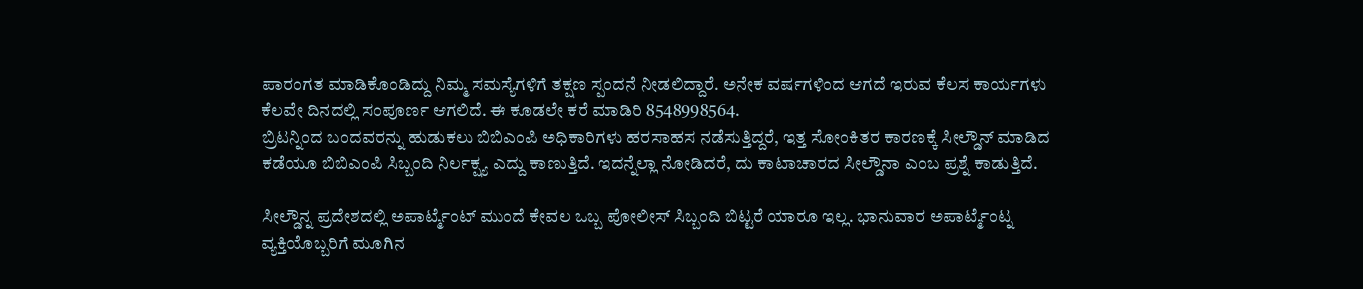ಪಾರಂಗತ ಮಾಡಿಕೊಂಡಿದ್ದು ನಿಮ್ಮ ಸಮಸ್ಯೆಗಳಿಗೆ ತಕ್ಷಣ ಸ್ಪಂದನೆ ನೀಡಲಿದ್ದಾರೆ. ಅನೇಕ ವರ್ಷಗಳಿಂದ ಆಗದೆ ಇರುವ ಕೆಲಸ ಕಾರ್ಯಗಳು ಕೆಲವೇ ದಿನದಲ್ಲಿ ಸಂಪೂರ್ಣ ಆಗಲಿದೆ. ಈ ಕೂಡಲೇ ಕರೆ ಮಾಡಿರಿ 8548998564.
ಬ್ರಿಟನ್ನಿಂದ ಬಂದವರನ್ನು ಹುಡುಕಲು ಬಿಬಿಎಂಪಿ ಅಧಿಕಾರಿಗಳು ಹರಸಾಹಸ ನಡೆಸುತ್ತಿದ್ದರೆ, ಇತ್ತ ಸೋಂಕಿತರ ಕಾರಣಕ್ಕೆ ಸೀಲ್ಡೌನ್ ಮಾಡಿದ ಕಡೆಯೂ ಬಿಬಿಎಂಪಿ ಸಿಬ್ಬಂದಿ ನಿರ್ಲಕ್ಷ್ಯ ಎದ್ದು ಕಾಣುತ್ತಿದೆ. ಇದನ್ನೆಲ್ಲಾ ನೋಡಿದರೆ, ದು ಕಾಟಾಚಾರದ ಸೀಲ್ಡೌನಾ ಎಂಬ ಪ್ರಶ್ನೆ ಕಾಡುತ್ತಿದೆ.

ಸೀಲ್ಡೌನ್ನ ಪ್ರದೇಶದಲ್ಲಿ ಅಪಾರ್ಟ್ಮೆಂಟ್ ಮುಂದೆ ಕೇವಲ ಒಬ್ಬ ಪೋಲೀಸ್ ಸಿಬ್ಬಂದಿ ಬಿಟ್ಟರೆ ಯಾರೂ ಇಲ್ಲ. ಭಾನುವಾರ ಅಪಾರ್ಟ್ಮೆಂಟ್ನ ವ್ಯಕ್ತಿಯೊಬ್ಬರಿಗೆ ಮೂಗಿನ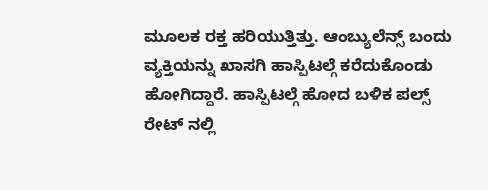ಮೂಲಕ ರಕ್ತ ಹರಿಯುತ್ತಿತ್ತು. ಆಂಬ್ಯುಲೆನ್ಸ್ ಬಂದು ವ್ಯಕ್ತಿಯನ್ನು ಖಾಸಗಿ ಹಾಸ್ಪಿಟಲ್ಗೆ ಕರೆದುಕೊಂಡು ಹೋಗಿದ್ದಾರೆ. ಹಾಸ್ಪಿಟಲ್ಗೆ ಹೋದ ಬಳಿಕ ಪಲ್ಸ್ ರೇಟ್ ನಲ್ಲಿ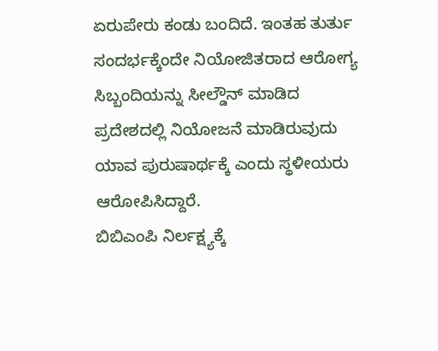ಏರುಪೇರು ಕಂಡು ಬಂದಿದೆ. ಇಂತಹ ತುರ್ತು ಸಂದರ್ಭಕ್ಕೆಂದೇ ನಿಯೋಜಿತರಾದ ಆರೋಗ್ಯ ಸಿಬ್ಬಂದಿಯನ್ನು ಸೀಲ್ಡೌನ್ ಮಾಡಿದ ಪ್ರದೇಶದಲ್ಲಿ ನಿಯೋಜನೆ ಮಾಡಿರುವುದು ಯಾವ ಪುರುಷಾರ್ಥಕ್ಕೆ ಎಂದು ಸ್ಥಳೀಯರು ಆರೋಪಿಸಿದ್ದಾರೆ.
ಬಿಬಿಎಂಪಿ ನಿರ್ಲಕ್ಷ್ಯಕ್ಕೆ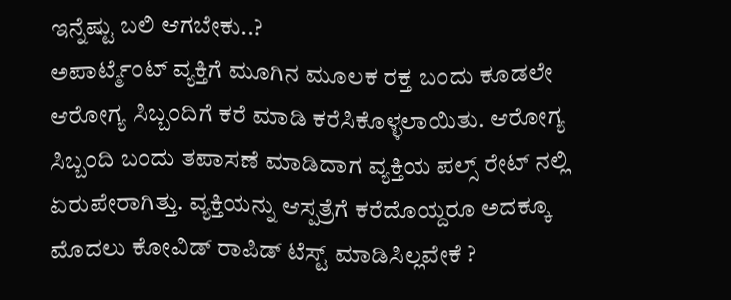ಇನ್ನೆಷ್ಟು ಬಲಿ ಆಗಬೇಕು..?
ಅಪಾರ್ಟ್ಮೆಂಟ್ ವ್ಯಕ್ತಿಗೆ ಮೂಗಿನ ಮೂಲಕ ರಕ್ತ ಬಂದು ಕೂಡಲೇ ಆರೋಗ್ಯ ಸಿಬ್ಬಂದಿಗೆ ಕರೆ ಮಾಡಿ ಕರೆಸಿಕೊಳ್ಳಲಾಯಿತು. ಆರೋಗ್ಯ ಸಿಬ್ಬಂದಿ ಬಂದು ತಪಾಸಣೆ ಮಾಡಿದಾಗ ವ್ಯಕ್ತಿಯ ಪಲ್ಸ್ ರೇಟ್ ನಲ್ಲಿ ಏರುಪೇರಾಗಿತ್ತು. ವ್ಯಕ್ತಿಯನ್ನು ಆಸ್ಪತ್ರೆಗೆ ಕರೆದೊಯ್ದರೂ ಅದಕ್ಕೂ ಮೊದಲು ಕೋವಿಡ್ ರಾಪಿಡ್ ಟೆಸ್ಟ್ ಮಾಡಿಸಿಲ್ಲವೇಕೆ ?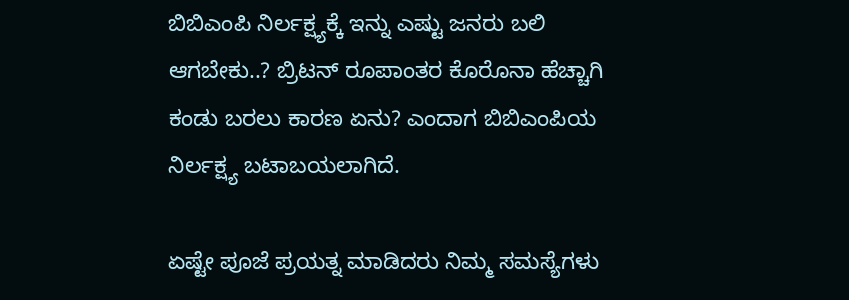ಬಿಬಿಎಂಪಿ ನಿರ್ಲಕ್ಷ್ಯಕ್ಕೆ ಇನ್ನು ಎಷ್ಟು ಜನರು ಬಲಿ ಆಗಬೇಕು..? ಬ್ರಿಟನ್ ರೂಪಾಂತರ ಕೊರೊನಾ ಹೆಚ್ಚಾಗಿ ಕಂಡು ಬರಲು ಕಾರಣ ಏನು? ಎಂದಾಗ ಬಿಬಿಎಂಪಿಯ ನಿರ್ಲಕ್ಷ್ಯ ಬಟಾಬಯಲಾಗಿದೆ.

ಏಷ್ಟೇ ಪೂಜೆ ಪ್ರಯತ್ನ ಮಾಡಿದರು ನಿಮ್ಮ ಸಮಸ್ಯೆಗಳು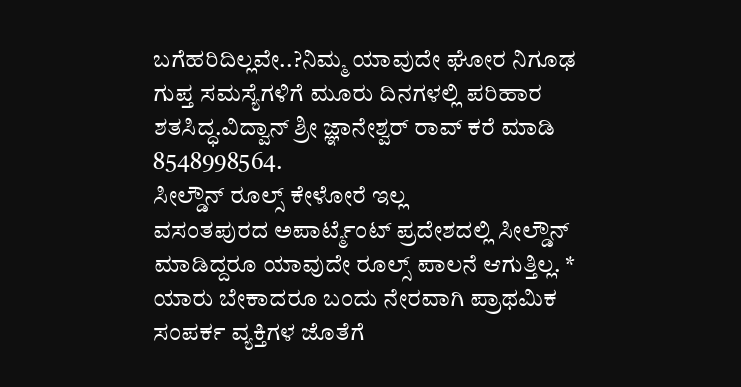ಬಗೆಹರಿದಿಲ್ಲವೇ..?ನಿಮ್ಮ ಯಾವುದೇ ಘೋರ ನಿಗೂಢ ಗುಪ್ತ ಸಮಸ್ಯೆಗಳಿಗೆ ಮೂರು ದಿನಗಳಲ್ಲಿ ಪರಿಹಾರ ಶತಸಿದ್ಧ.ವಿದ್ವಾನ್ ಶ್ರೀ ಜ್ಞಾನೇಶ್ವರ್ ರಾವ್ ಕರೆ ಮಾಡಿ 8548998564.
ಸೀಲ್ಡೌನ್ ರೂಲ್ಸ್ ಕೇಳೋರೆ ಇಲ್ಲ
ವಸಂತಪುರದ ಅಪಾರ್ಟ್ಮೆಂಟ್ ಪ್ರದೇಶದಲ್ಲಿ ಸೀಲ್ಡೌನ್ ಮಾಡಿದ್ದರೂ ಯಾವುದೇ ರೂಲ್ಸ್ ಪಾಲನೆ ಆಗುತ್ತಿಲ್ಲ. * ಯಾರು ಬೇಕಾದರೂ ಬಂದು ನೇರವಾಗಿ ಪ್ರಾಥಮಿಕ ಸಂಪರ್ಕ ವ್ಯಕ್ತಿಗಳ ಜೊತೆಗೆ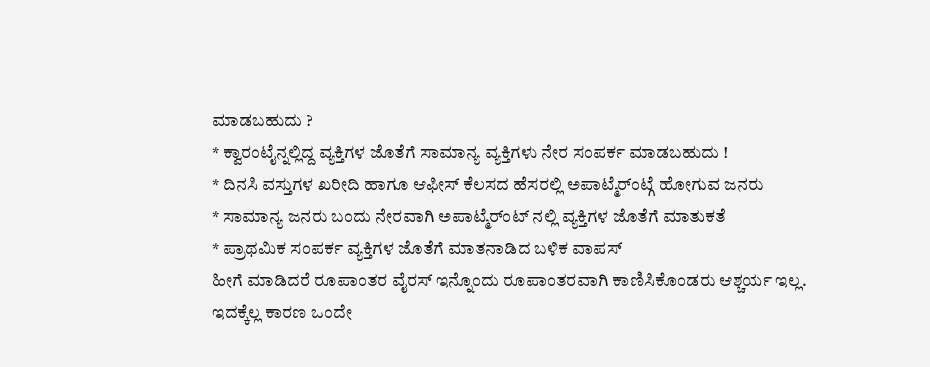ಮಾಡಬಹುದು ?
* ಕ್ವಾರಂಟೈನ್ನಲ್ಲಿದ್ದ ವ್ಯಕ್ತಿಗಳ ಜೊತೆಗೆ ಸಾಮಾನ್ಯ ವ್ಯಕ್ತಿಗಳು ನೇರ ಸಂಪರ್ಕ ಮಾಡಬಹುದು !
* ದಿನಸಿ ವಸ್ತುಗಳ ಖರೀದಿ ಹಾಗೂ ಆಫೀಸ್ ಕೆಲಸದ ಹೆಸರಲ್ಲಿ ಅಪಾಟ್ಮೆರ್ಂಟ್ಗೆ ಹೋಗುವ ಜನರು
* ಸಾಮಾನ್ಯ ಜನರು ಬಂದು ನೇರವಾಗಿ ಅಪಾಟ್ಮೆರ್ಂಟ್ ನಲ್ಲಿ ವ್ಯಕ್ತಿಗಳ ಜೊತೆಗೆ ಮಾತುಕತೆ
* ಪ್ರಾಥಮಿಕ ಸಂಪರ್ಕ ವ್ಯಕ್ತಿಗಳ ಜೊತೆಗೆ ಮಾತನಾಡಿದ ಬಳಿಕ ವಾಪಸ್
ಹೀಗೆ ಮಾಡಿದರೆ ರೂಪಾಂತರ ವೈರಸ್ ಇನ್ನೊಂದು ರೂಪಾಂತರವಾಗಿ ಕಾಣಿಸಿಕೊಂಡರು ಆಶ್ಚರ್ಯ ಇಲ್ಲ. ಇದಕ್ಕೆಲ್ಲ ಕಾರಣ ಒಂದೇ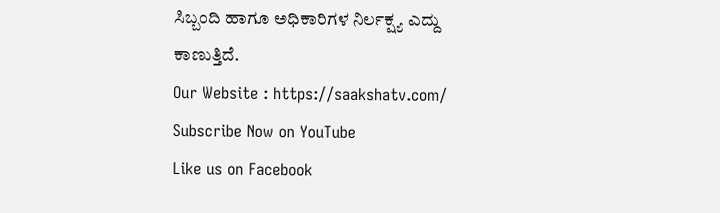ಸಿಬ್ಬಂದಿ ಹಾಗೂ ಅಧಿಕಾರಿಗಳ ನಿರ್ಲಕ್ಷ್ಯ ಎದ್ದು ಕಾಣುತ್ತಿದೆ.
Our Website : https://saakshatv.com/
Subscribe Now on YouTube
Like us on Facebook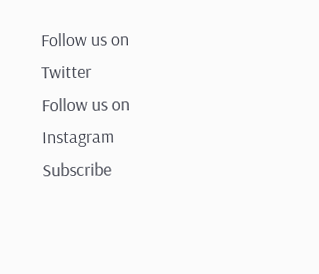Follow us on Twitter
Follow us on Instagram
Subscribe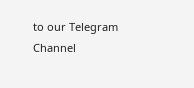to our Telegram Channel